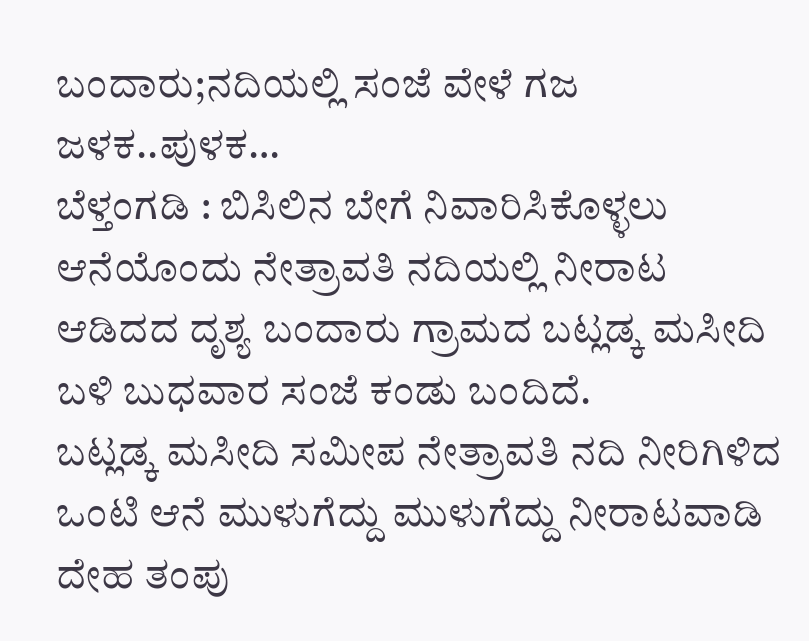ಬಂದಾರು;ನದಿಯಲ್ಲಿ ಸಂಜೆ ವೇಳೆ ಗಜ ಜಳಕ..ಪುಳಕ…
ಬೆಳ್ತಂಗಡಿ : ಬಿಸಿಲಿನ ಬೇಗೆ ನಿವಾರಿಸಿಕೊಳ್ಳಲು ಆನೆಯೊಂದು ನೇತ್ರಾವತಿ ನದಿಯಲ್ಲಿ ನೀರಾಟ ಆಡಿದದ ದೃಶ್ಯ ಬಂದಾರು ಗ್ರಾಮದ ಬಟ್ಲಡ್ಕ ಮಸೀದಿ ಬಳಿ ಬುಧವಾರ ಸಂಜೆ ಕಂಡು ಬಂದಿದೆ.
ಬಟ್ಲಡ್ಕ ಮಸೀದಿ ಸಮೀಪ ನೇತ್ರಾವತಿ ನದಿ ನೀರಿಗಿಳಿದ ಒಂಟಿ ಆನೆ ಮುಳುಗೆದ್ದು ಮುಳುಗೆದ್ದು ನೀರಾಟವಾಡಿ ದೇಹ ತಂಪು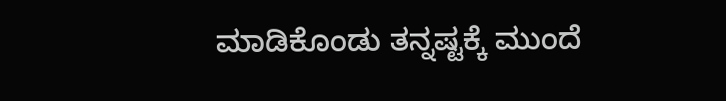ಮಾಡಿಕೊಂಡು ತನ್ನಷ್ಟಕ್ಕೆ ಮುಂದೆ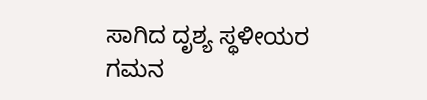ಸಾಗಿದ ದೃಶ್ಯ ಸ್ಥಳೀಯರ ಗಮನ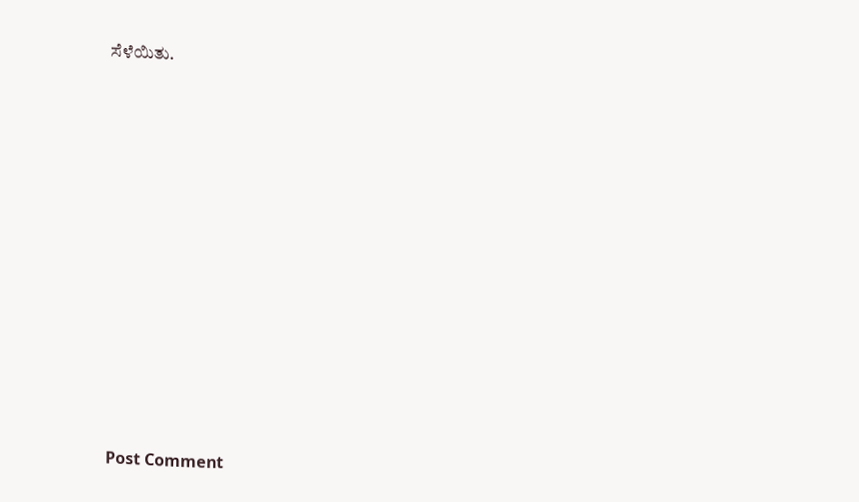ಸೆಳೆಯಿತು.














Post Comment